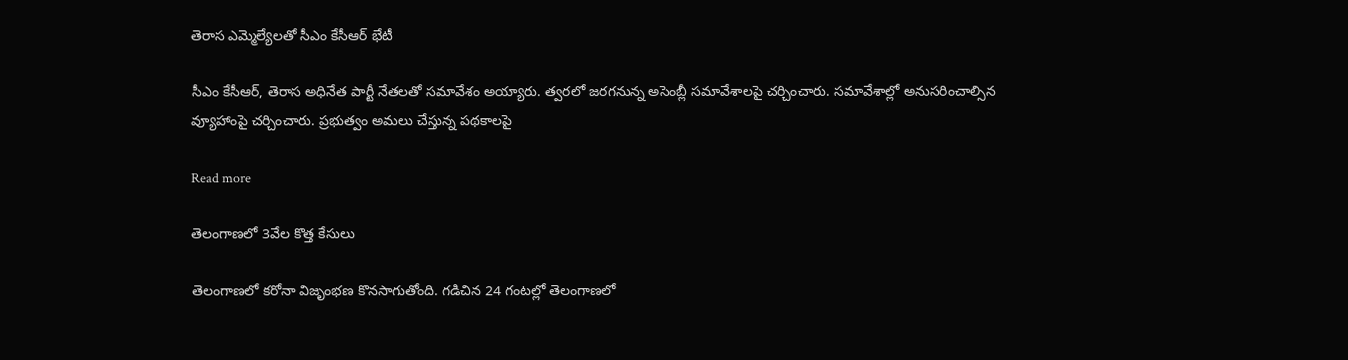తెరాస ఎమ్మెల్యేలతో సీఎం కేసీఆర్ భేటీ

సీఎం కేసీఆర్, తెరాస అధినేత పార్టీ నేతలతో సమావేశం అయ్యారు. త్వరలో జరగనున్న అసెంబ్లీ సమావేశాలపై చర్చించారు. సమావేశాల్లో అనుసరించాల్సిన వ్యూహాంపై చర్చించారు. ప్రభుత్వం అమలు చేస్తున్న పథకాలపై

Read more

తెలంగాణలో 3వేల కొత్త కేసులు

తెలంగాణలో కరోనా విజృంభణ కొనసాగుతోంది. గడిచిన 24 గంటల్లో తెలంగాణలో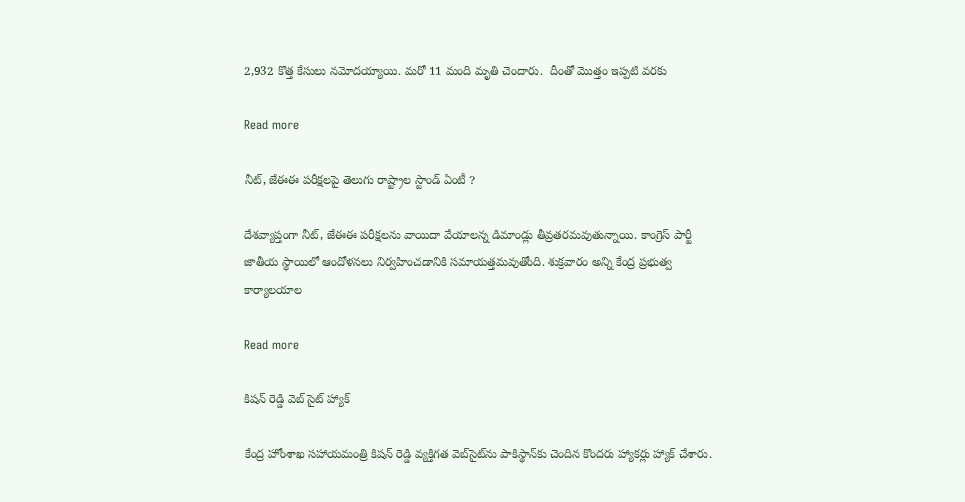2,932 కొత్త‌ కేసులు నమోదయ్యాయి. మరో 11 మంది మృతి చెందారు.  దీంతో మొత్తం ఇప్పటి వరకు

Read more

నీట్‌, జేఈఈ పరీక్షలపై తెలుగు రాష్ట్రాల స్టాండ్ ఏంటీ ?

దేశవ్యాప్తంగా నీట్‌, జేఈఈ పరీక్షలను వాయిదా వేయాలన్న డిమాండ్లు తీవ్రతరమవుతున్నాయి. కాంగ్రెస్‌ పార్టీ జాతీయ స్థాయిలో ఆందోళనలు నిర్వహించడానికి సమాయత్తమవుతోంది. శుక్రవారం అన్ని కేంద్ర ప్రభుత్వ కార్యాలయాల

Read more

కిషన్ రెడ్డి వెబ్ సైట్ హ్యాక్

కేంద్ర హోంశాఖ సహాయమంత్రి కిషన్‌ రెడ్డి వ్యక్తిగత వెబ్‌సైట్‌ను పాకిస్థాన్‌కు చెందిన కొందరు హ్యాకర్లు హ్యాక్‌ చేశారు.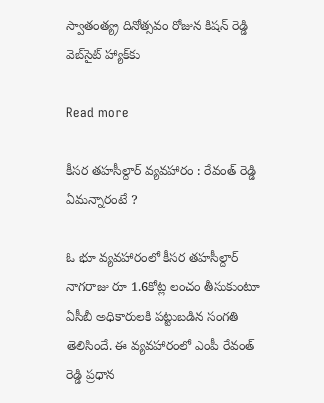స్వాతంత్య్ర దినోత్సవం రోజున కిషన్‌ రెడ్డి వెబ్‌సైట్‌ హ్యాక్‌కు

Read more

కీసర తహసీల్దార్ వ్యవహారం : రేవంత్ రెడ్డి ఏమన్నారంటే ?

ఓ భూ వ్యవహారంలో కీసర తహసీల్దార్ నాగరాజు రూ 1.6కోట్ల లంచం తీసుకుంటూ ఏసీబీ అధికారులకి పట్టుబడిన సంగతి తెలిసిందే. ఈ వ్యవహారంలో ఎంపీ రేవంత్ రెడ్డి ప్రధాన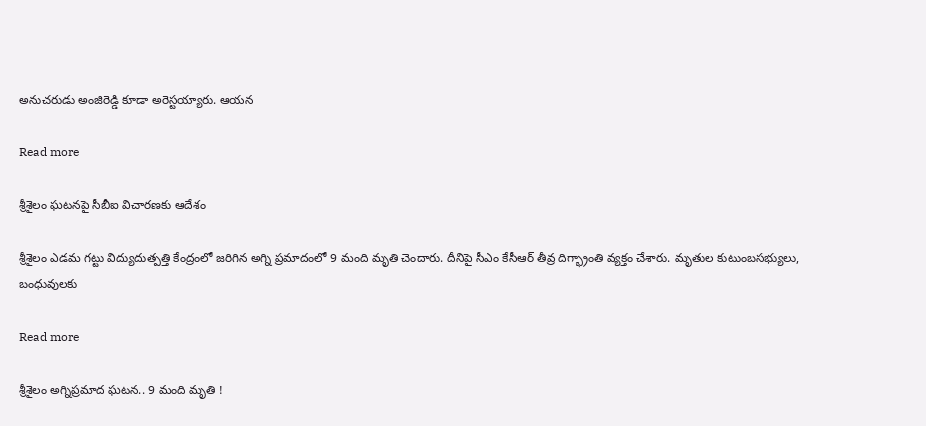అనుచరుడు అంజిరెడ్డి కూడా అరెస్టయ్యారు. ఆయన

Read more

శ్రీశైలం ఘటనపై సీబీఐ విచారణకు ఆదేశం

శ్రీశైలం ఎడమ గట్టు విద్యుదుత్పత్తి కేంద్రంలో జరిగిన అగ్ని ప్రమాదంలో 9 మంది మృతి చెందారు. దీనిపై సీఎం కేసీఆర్ తీవ్ర దిగ్భ్రాంతి వ్యక్తం చేశారు. మృతుల కుటుంబసభ్యులు, బంధువులకు

Read more

శ్రీశైలం అగ్నిప్రమాద ఘటన.. 9 మంది మృతి !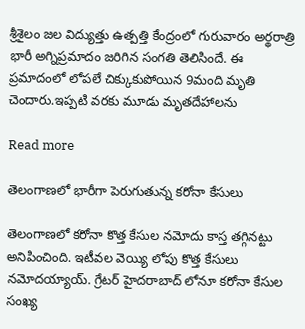శ్రీశైలం జల విద్యుత్తు ఉత్పత్తి కేంద్రంలో గురువారం అర్థరాత్రి భారీ అగ్నిప్రమాదం జరిగిన సంగతి తెలిసిందే. ఈ ప్రమాదంలో లోపలే చిక్కుకుపోయిన 9మంది మృతి చెందారు.ఇప్పటి వరకు మూడు మృతదేహాలను

Read more

తెలంగాణలో భారీగా పెరుగుతున్న కరోనా కేసులు

తెలంగాణలో కరోనా కొత్త కేసుల నమోదు కాస్త తగ్గినట్టు అనిపించింది. ఇటీవల వెయ్యి లోపు కొత్త కేసులు నమోదయ్యాయ్. గ్రేటర్ హైదరాబాద్ లోనూ కరోనా కేసుల సంఖ్య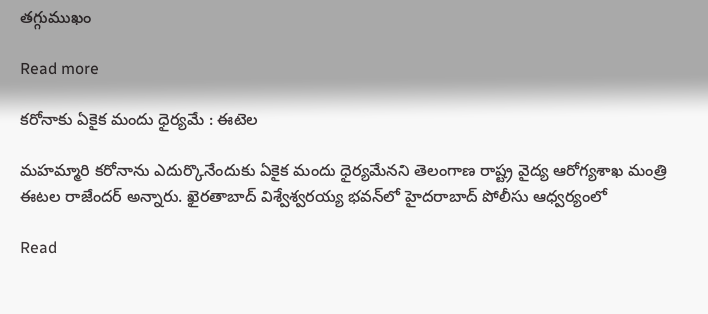తగ్గుముఖం

Read more

కరోనాకు ఏకైక మందు ధైర్యమే : ఈటెల

మహమ్మారి కరోనాను ఎదుర్కొనేందుకు ఏకైక మందు ధైర్యమేనని తెలంగాణ రాష్ట్ర వైద్య ఆరోగ్యశాఖ మంత్రి ఈటల రాజేందర్‌ అన్నారు. ఖైరతాబాద్‌ విశ్వేశ్వరయ్య భవన్‌లో హైదరాబాద్‌ పోలీసు ఆధ్వర్యంలో

Read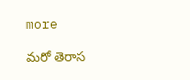more

మరో తెరాస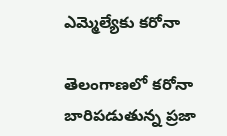ఎమ్మెల్యేకు కరోనా

తెలంగాణలో కరోనా బారిపడుతున్న ప్రజా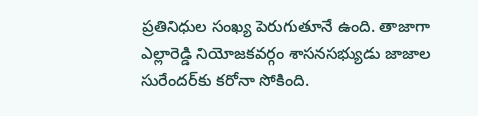ప్రతినిధుల సంఖ్య పెరుగుతూనే ఉంది. తాజాగా ఎల్లారెడ్డి నియోజకవర్గం శాసనసభ్యుడు జాజాల సురేందర్‌కు కరోనా సోకింది.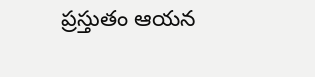ప్రస్తుతం ఆయన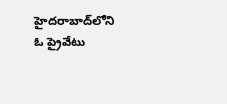హైదరాబాద్‌లోని ఓ ప్రైవేటు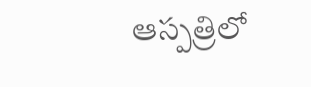ఆస్పత్రిలో